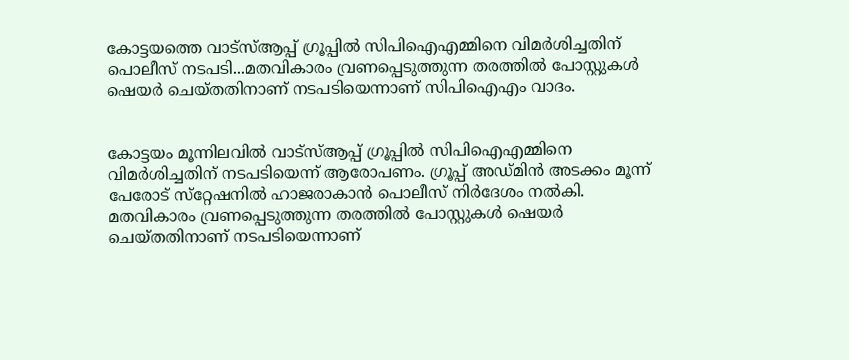കോട്ടയത്തെ വാട്‌സ്ആപ്പ് ഗ്രൂപ്പില്‍ സിപിഐഎമ്മിനെ വിമര്‍ശിച്ചതിന് പൊലീസ് നടപടി...മതവികാരം വ്രണപ്പെടുത്തുന്ന തരത്തില്‍ പോസ്റ്റുകള്‍ ഷെയര്‍ ചെയ്തതിനാണ് നടപടിയെന്നാണ് സിപിഐഎം വാദം.


കോട്ടയം മൂന്നിലവില്‍ വാട്‌സ്ആപ്പ് ഗ്രൂപ്പില്‍ സിപിഐഎമ്മിനെ വിമര്‍ശിച്ചതിന് നടപടിയെന്ന് ആരോപണം. ഗ്രൂപ്പ് അഡ്മിന്‍ അടക്കം മൂന്ന് പേരോട് സ്‌റ്റേഷനില്‍ ഹാജരാകാന്‍ പൊലീസ് നിര്‍ദേശം നല്‍കി. മതവികാരം വ്രണപ്പെടുത്തുന്ന തരത്തില്‍ പോസ്റ്റുകള്‍ ഷെയര്‍ ചെയ്തതിനാണ് നടപടിയെന്നാണ്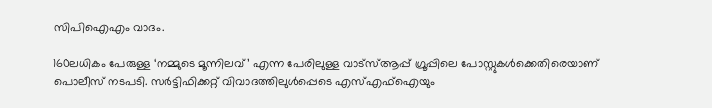സിപിഐഎം വാദം.

160ലധികം പേരുള്ള ‘നമ്മുടെ മൂന്നിലവ്’ എന്ന പേരിലുള്ള വാട്‌സ്ആപ്പ് ഗ്രൂപ്പിലെ പോസ്റ്റുകള്‍ക്കെതിരെയാണ് പൊലീസ് നടപടി. സര്‍ട്ടിഫിക്കറ്റ് വിവാദത്തിലുള്‍പ്പെടെ എസ്എഫ്‌ഐയും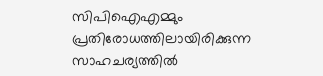സിപിഐഎമ്മും പ്രതിരോധത്തിലായിരിക്കുന്ന സാഹചര്യത്തില്‍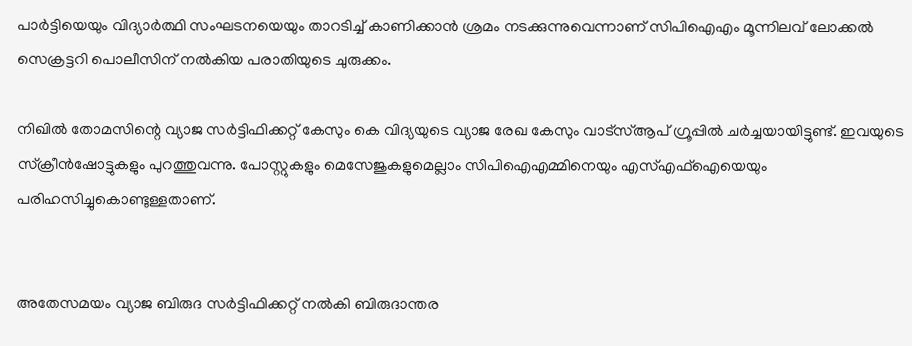പാര്‍ട്ടിയെയും വിദ്യാര്‍ത്ഥി സംഘടനയെയും താറടിച്ച് കാണിക്കാന്‍ ശ്രമം നടക്കുന്നുവെന്നാണ് സിപിഐഎം മൂന്നിലവ് ലോക്കല്‍ സെക്രട്ടറി പൊലീസിന് നല്‍കിയ പരാതിയുടെ ചുരുക്കം.

നിഖില്‍ തോമസിന്റെ വ്യാജ സര്‍ട്ടിഫിക്കറ്റ് കേസും കെ വിദ്യയുടെ വ്യാജ രേഖ കേസും വാട്‌സ്ആപ് ഗ്രൂപ്പില്‍ ചര്‍ച്ചയായിട്ടുണ്ട്. ഇവയുടെ സ്‌ക്രീന്‍ഷോട്ടുകളും പുറത്തുവന്നു. പോസ്റ്റുകളും മെസേജുകളുമെല്ലാം സിപിഐഎമ്മിനെയും എസ്എഫ്‌ഐയെയും പരിഹസിച്ചുകൊണ്ടുള്ളതാണ്.


അതേസമയം വ്യാജ ബിരുദ സര്‍ട്ടിഫിക്കറ്റ് നല്‍കി ബിരുദാന്തര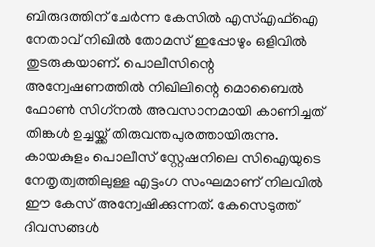ബിരുദത്തിന് ചേര്‍ന്ന കേസില്‍ എസ്എഫ്‌ഐ നേതാവ് നിഖില്‍ തോമസ് ഇപ്പോഴും ഒളിവില്‍ തുടരുകയാണ്. പൊലീസിന്റെ അന്വേഷണത്തില്‍ നിഖിലിന്റെ മൊബൈല്‍ ഫോണ്‍ സിഗ്‌നല്‍ അവസാനമായി കാണിച്ചത് തിങ്കള്‍ ഉച്ചയ്ക്ക് തിരുവന്തപുരത്തായിരുന്നു. കായകുളം പൊലീസ് സ്റ്റേഷനിലെ സിഐയുടെ നേതൃത്വത്തിലുള്ള എട്ടംഗ സംഘമാണ് നിലവില്‍ ഈ കേസ് അന്വേഷിക്കുന്നത്. കേസെടുത്ത് ദിവസങ്ങള്‍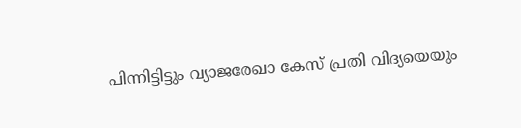പിന്നിട്ടിട്ടും വ്യാജരേഖാ കേസ് പ്രതി വിദ്യയെയും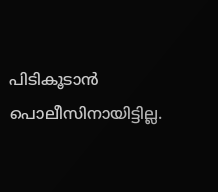പിടികൂടാന്‍ പൊലീസിനായിട്ടില്ല.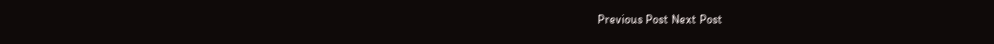Previous Post Next Post